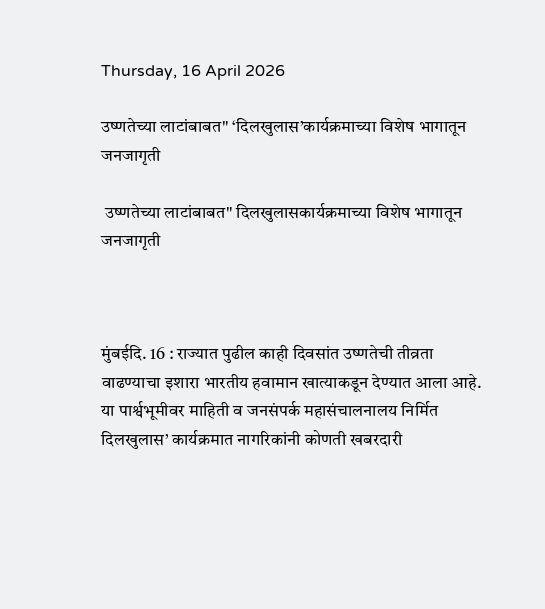Thursday, 16 April 2026

उष्णतेच्या लाटांबाबत" ‘दिलखुलास’कार्यक्रमाच्या विशेष भागातून जनजागृती

 उष्णतेच्या लाटांबाबत" दिलखुलासकार्यक्रमाच्या विशेष भागातून जनजागृती



मुंबईदि. 16 : राज्यात पुढील काही दिवसांत उष्णतेची तीव्रता वाढण्याचा इशारा भारतीय हवामान खात्याकडून देण्यात आला आहे. या पार्श्वभूमीवर माहिती व जनसंपर्क महासंचालनालय निर्मित दिलखुलास’ कार्यक्रमात नागरिकांनी कोणती खबरदारी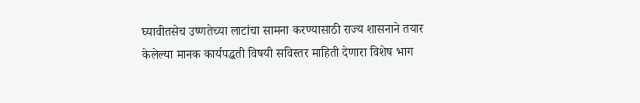घ्यावीतसेच उष्णतेच्या लाटांचा सामना करण्यासाठी राज्य शासनाने तयार केलेल्या मानक कार्यपद्धती विषयी सविस्तर माहिती देणारा विशेष भाग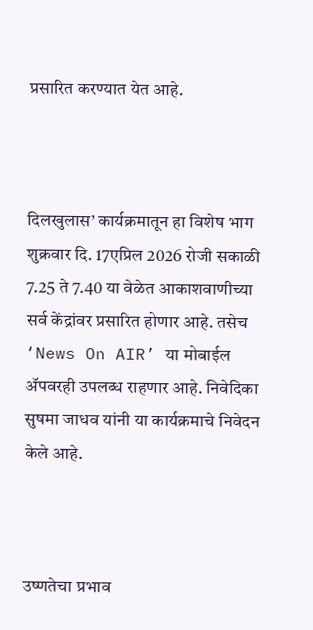प्रसारित करण्यात येत आहे.



दिलखुलास’ कार्यक्रमातून हा विशेष भाग शुक्रवार दि. 17एप्रिल 2026 रोजी सकाळी 7.25 ते 7.40 या वेळेत आकाशवाणीच्या सर्व केंद्रांवर प्रसारित होणार आहे. तसेच ‘News On AIR’ या मोबाईल ॲपवरही उपलब्ध राहणार आहे. निवेदिका सुषमा जाधव यांनी या कार्यक्रमाचे निवेदन केले आहे.



उष्णतेचा प्रभाव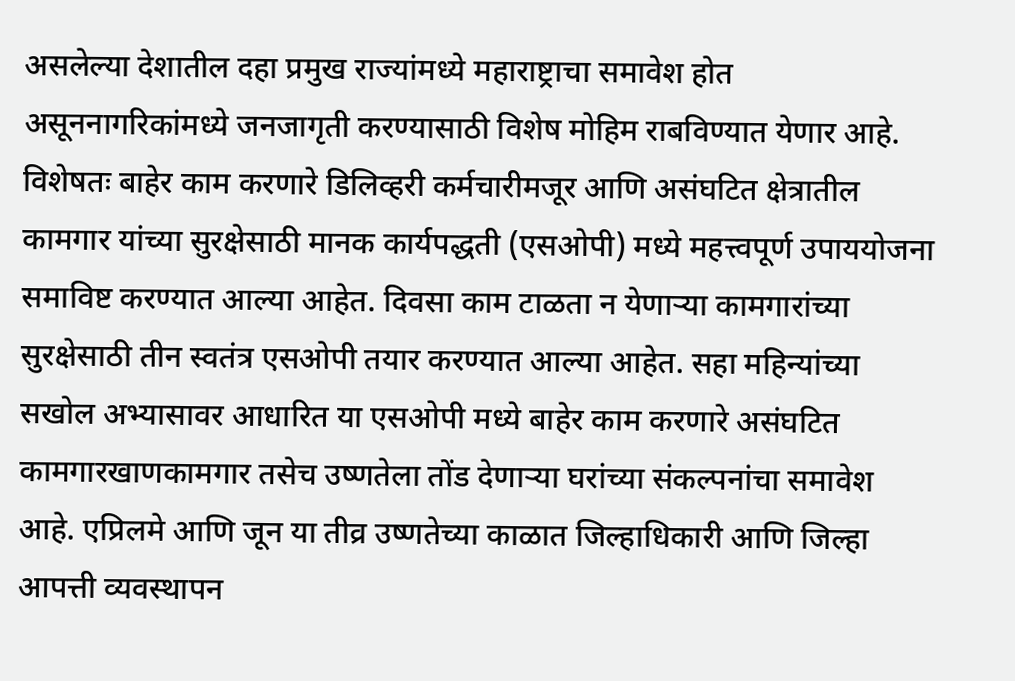असलेल्या देशातील दहा प्रमुख राज्यांमध्ये महाराष्ट्राचा समावेश होत असूननागरिकांमध्ये जनजागृती करण्यासाठी विशेष मोहिम राबविण्यात येणार आहे. विशेषतः बाहेर काम करणारे डिलिव्हरी कर्मचारीमजूर आणि असंघटित क्षेत्रातील कामगार यांच्या सुरक्षेसाठी मानक कार्यपद्धती (एसओपी) मध्ये महत्त्वपूर्ण उपाययोजना समाविष्ट करण्यात आल्या आहेत. दिवसा काम टाळता न येणाऱ्या कामगारांच्या सुरक्षेसाठी तीन स्वतंत्र एसओपी तयार करण्यात आल्या आहेत. सहा महिन्यांच्या सखोल अभ्यासावर आधारित या एसओपी मध्ये बाहेर काम करणारे असंघटित कामगारखाणकामगार तसेच उष्णतेला तोंड देणाऱ्या घरांच्या संकल्पनांचा समावेश आहे. एप्रिलमे आणि जून या तीव्र उष्णतेच्या काळात जिल्हाधिकारी आणि जिल्हा आपत्ती व्यवस्थापन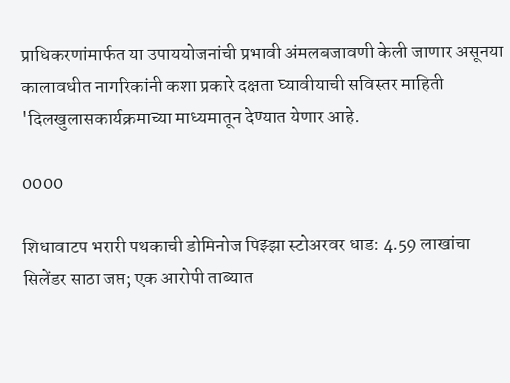प्राधिकरणांमार्फत या उपाययोजनांची प्रभावी अंमलबजावणी केली जाणार असूनया कालावधीत नागरिकांनी कशा प्रकारे दक्षता घ्यावीयाची सविस्तर माहिती 'दिलखुलासकार्यक्रमाच्या माध्यमातून देण्यात येणार आहे.

0000

शिधावाटप भरारी पथकाची डोमिनोज पिझ्झा स्टोअरवर धाड: 4.59 लाखांचा सिलेंडर साठा जप्त; एक आरोपी ताब्यात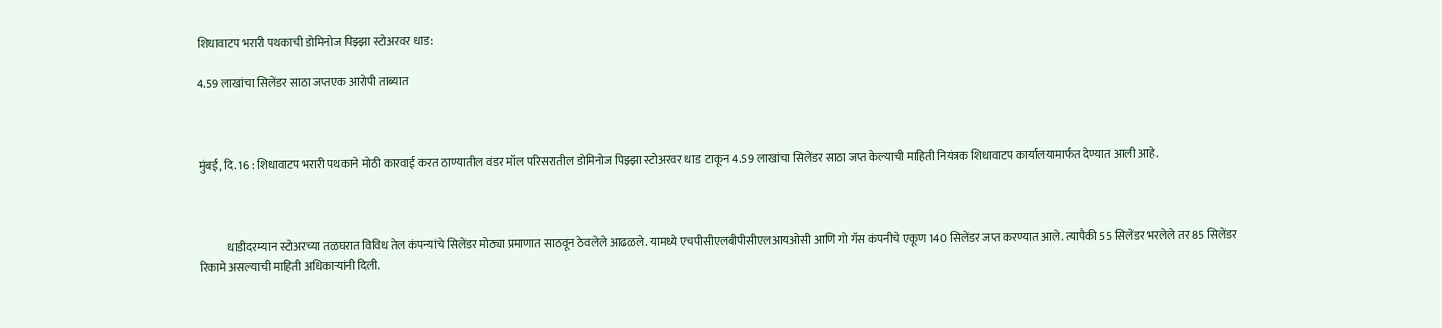शिधावाटप भरारी पथकाची डोमिनोज पिझ्झा स्टोअरवर धाड:

4.59 लाखांचा सिलेंडर साठा जप्तएक आरोपी ताब्यात



मुंबई, दि. 16 : शिधावाटप भरारी पथकाने मोठी कारवाई करत ठाण्यातील वंडर मॉल परिसरातील डोमिनोज पिझ्झा स्टोअरवर धाड  टाकून 4.59 लाखांचा सिलेंडर साठा जप्त केल्याची माहिती नियंत्रक शिधावाटप कार्यालयामार्फत देण्यात आली आहे.



            धाडीदरम्यान स्टोअरच्या तळघरात विविध तेल कंपन्यांचे सिलेंडर मोठ्या प्रमाणात साठवून ठेवलेले आढळले. यामध्ये एचपीसीएलबीपीसीएलआयओसी आणि गो गॅस कंपनीचे एकूण 140 सिलेंडर जप्त करण्यात आले. त्यापैकी 55 सिलेंडर भरलेले तर 85 सिलेंडर रिकामे असल्याची माहिती अधिकाऱ्यांनी दिली.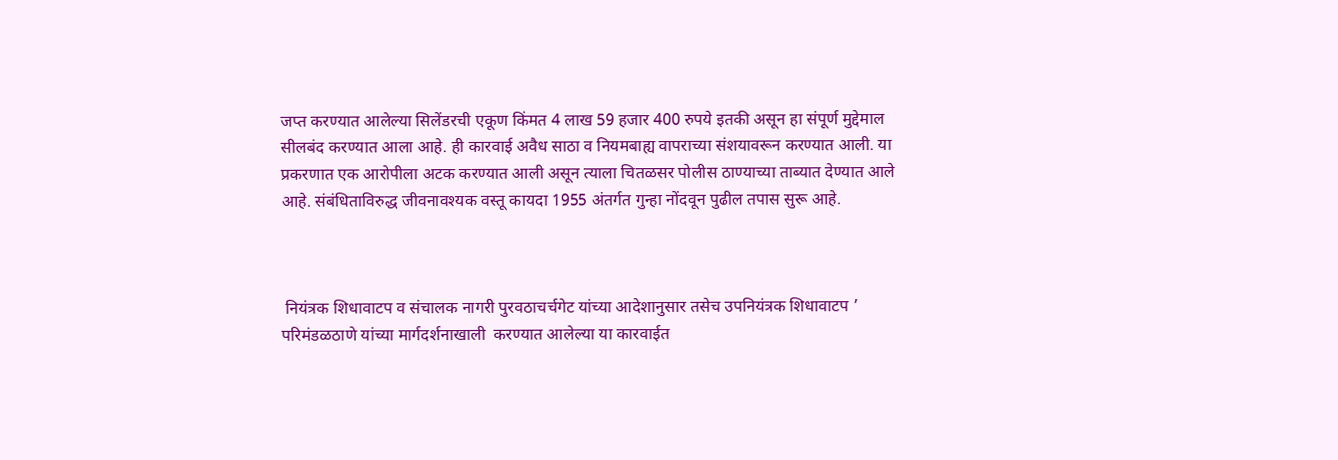जप्त करण्यात आलेल्या सिलेंडरची एकूण किंमत 4 लाख 59 हजार 400 रुपये इतकी असून हा संपूर्ण मुद्देमाल सीलबंद करण्यात आला आहे. ही कारवाई अवैध साठा व नियमबाह्य वापराच्या संशयावरून करण्यात आली. या प्रकरणात एक आरोपीला अटक करण्यात आली असून त्याला चितळसर पोलीस ठाण्याच्या ताब्यात देण्यात आले आहे. संबंधिताविरुद्ध जीवनावश्यक वस्तू कायदा 1955 अंतर्गत गुन्हा नोंदवून पुढील तपास सुरू आहे.



 नियंत्रक शिधावाटप व संचालक नागरी पुरवठाचर्चगेट यांच्या आदेशानुसार तसेच उपनियंत्रक शिधावाटप ’ परिमंडळठाणे यांच्या मार्गदर्शनाखाली  करण्यात आलेल्या या कारवाईत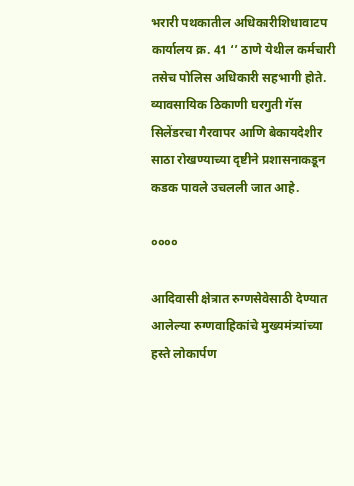भरारी पथकातील अधिकारीशिधावाटप कार्यालय क्र. 41 ‘’ ठाणे येथील कर्मचारी तसेच पोलिस अधिकारी सहभागी होते. व्यावसायिक ठिकाणी घरगुती गॅस सिलेंडरचा गैरवापर आणि बेकायदेशीर साठा रोखण्याच्या दृष्टीने प्रशासनाकडून कडक पावले उचलली जात आहे.

००००

आदिवासी क्षेत्रात रुग्णसेवेसाठी देण्यात आलेल्या रुग्णवाहिकांचे मुख्यमंत्र्यांच्या हस्ते लोकार्पण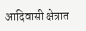आदिवासी क्षेत्रात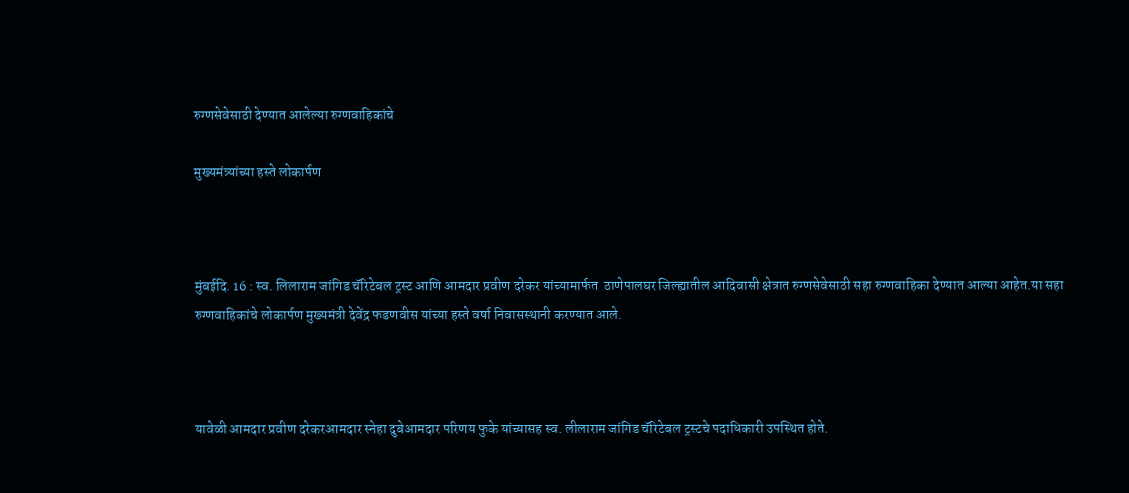रुग्णसेवेसाठी देण्यात आलेल्या रुग्णवाहिकांचे

मुख्यमंत्र्यांच्या हस्ते लोकार्पण



मुंबईदि. 16 : स्व. लिलाराम जांगिड चॅरिटेबल ट्रस्ट आणि आमदार प्रवीण दरेकर यांच्यामार्फत  ठाणेपालघर जिल्ह्यातील आदिवासी क्षेत्रात रुग्णसेवेसाठी सहा रुग्णवाहिका देण्यात आल्या आहेत.या सहा रुग्णवाहिकांचे लोकार्पण मुख्यमंत्री देवेंद्र फडणवीस यांच्या हस्ते वर्षा निवासस्थानी करण्यात आले.



यावेळी आमदार प्रवीण दरेकरआमदार स्नेहा दुबेआमदार परिणय फुके यांच्यासह स्व. लीलाराम जांगिड चॅरिटेबल ट्रस्टचे पदाधिकारी उपस्थित होते.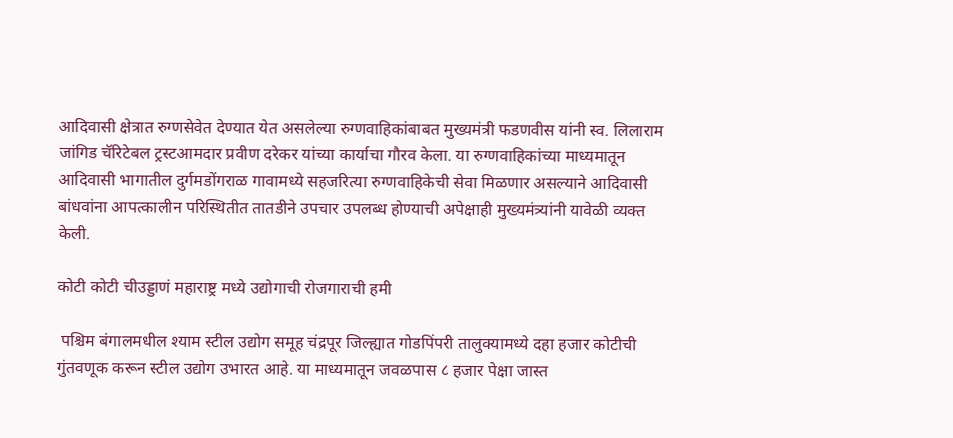आदिवासी क्षेत्रात रुग्णसेवेत देण्यात येत असलेल्या रुग्णवाहिकांबाबत मुख्यमंत्री फडणवीस यांनी स्व. लिलाराम जांगिड चॅरिटेबल ट्रस्टआमदार प्रवीण दरेकर यांच्या कार्याचा गौरव केला. या रुग्णवाहिकांच्या माध्यमातून आदिवासी भागातील दुर्गमडोंगराळ गावामध्ये सहजरित्या रुग्णवाहिकेची सेवा मिळणार असल्याने आदिवासी बांधवांना आपत्कालीन परिस्थितीत तातडीने उपचार उपलब्ध होण्याची अपेक्षाही मुख्यमंत्र्यांनी यावेळी व्यक्त केली.

कोटी कोटी चीउड्डाणं महाराष्ट्र मध्ये उद्योगाची रोजगाराची हमी

 पश्चिम बंगालमधील श्याम स्टील उद्योग समूह चंद्रपूर जिल्ह्यात गोडपिंपरी तालुक्यामध्ये दहा हजार कोटीची गुंतवणूक करून स्टील उद्योग उभारत आहे. या माध्यमातून जवळपास ८ हजार पेक्षा जास्त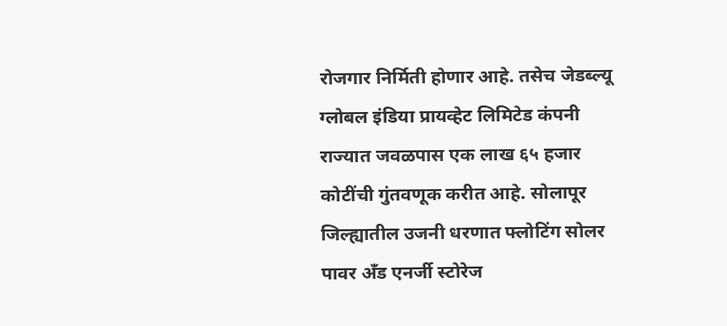रोजगार निर्मिती होणार आहे. तसेच जेडब्ल्यू ग्लोबल इंडिया प्रायव्हेट लिमिटेड कंपनी राज्यात जवळपास एक लाख ६५ हजार कोटींची गुंतवणूक करीत आहे. सोलापूर जिल्ह्यातील उजनी धरणात फ्लोटिंग सोलर पावर अँड एनर्जी स्टोरेज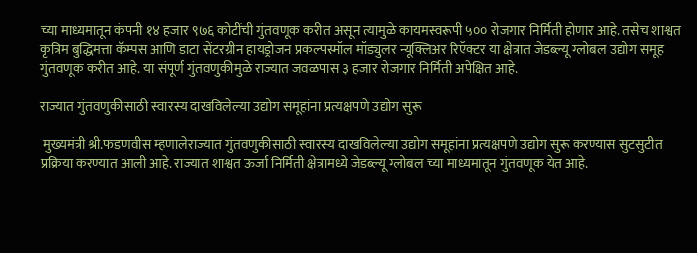च्या माध्यमातून कंपनी १४ हजार ९७६ कोटींची गुंतवणूक करीत असून त्यामुळे कायमस्वरूपी ५०० रोजगार निर्मिती होणार आहे. तसेच शाश्वत कृत्रिम बुद्धिमत्ता कॅम्पस आणि डाटा सेंटरग्रीन हायड्रोजन प्रकल्पस्मॉल मॉड्युलर न्यूक्लिअर रिऍक्टर या क्षेत्रात जेडब्ल्यू ग्लोबल उद्योग समूह गुंतवणूक करीत आहे. या संपूर्ण गुंतवणुकीमुळे राज्यात जवळपास ३ हजार रोजगार निर्मिती अपेक्षित आहे.

राज्यात गुंतवणुकीसाठी स्वारस्य दाखविलेल्या उद्योग समूहांना प्रत्यक्षपणे उद्योग सुरू

 मुख्यमंत्री श्री.फडणवीस म्हणालेराज्यात गुंतवणुकीसाठी स्वारस्य दाखविलेल्या उद्योग समूहांना प्रत्यक्षपणे उद्योग सुरू करण्यास सुटसुटीत प्रक्रिया करण्यात आली आहे. राज्यात शाश्वत ऊर्जा निर्मिती क्षेत्रामध्ये जेडब्ल्यू ग्लोबल च्या माध्यमातून गुंतवणूक येत आहे.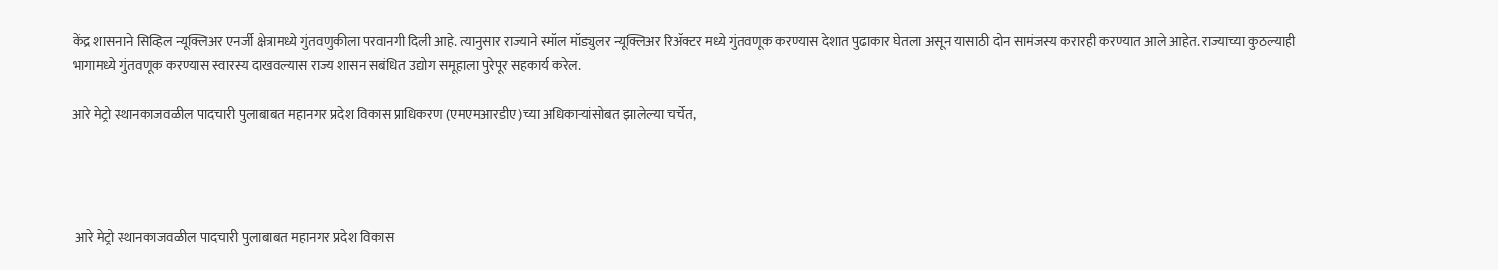केंद्र शासनाने सिव्हिल न्यूक्लिअर एनर्जी क्षेत्रामध्ये गुंतवणुकीला परवानगी दिली आहे. त्यानुसार राज्याने स्मॉल मॉड्युलर न्यूक्लिअर रिॲक्टर मध्ये गुंतवणूक करण्यास देशात पुढाकार घेतला असून यासाठी दोन सामंजस्य करारही करण्यात आले आहेत. राज्याच्या कुठल्याही भागामध्ये गुंतवणूक करण्यास स्वारस्य दाखवल्यास राज्य शासन सबंधित उद्योग समूहाला पुरेपूर सहकार्य करेल.

आरे मेट्रो स्थानकाजवळील पादचारी पुलाबाबत महानगर प्रदेश विकास प्राधिकरण (एमएमआरडीए)च्या अधिकाऱ्यांसोबत झालेल्या चर्चेत,




 आरे मेट्रो स्थानकाजवळील पादचारी पुलाबाबत महानगर प्रदेश विकास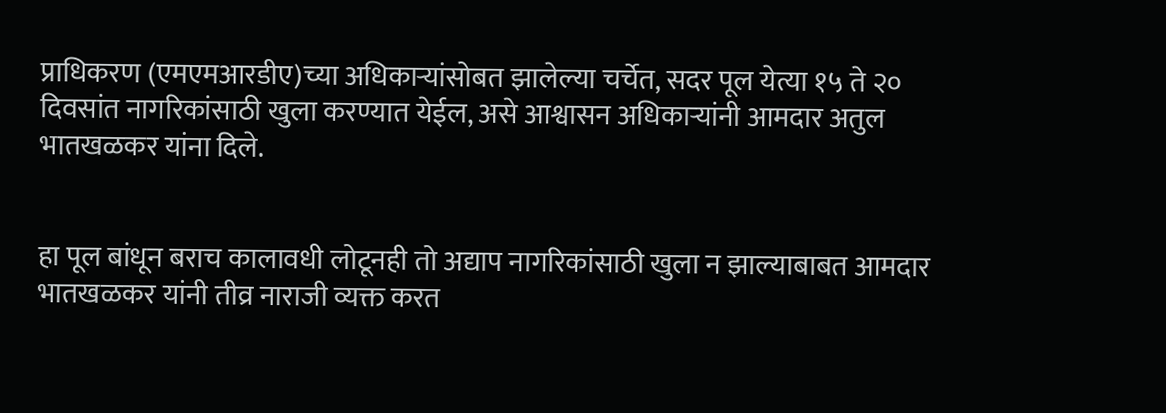प्राधिकरण (एमएमआरडीए)च्या अधिकाऱ्यांसोबत झालेल्या चर्चेत, सदर पूल येत्या १५ ते २० दिवसांत नागरिकांसाठी खुला करण्यात येईल, असे आश्वासन अधिकाऱ्यांनी आमदार अतुल भातखळकर यांना दिले.


हा पूल बांधून बराच कालावधी लोटूनही तो अद्याप नागरिकांसाठी खुला न झाल्याबाबत आमदार भातखळकर यांनी तीव्र नाराजी व्यक्त करत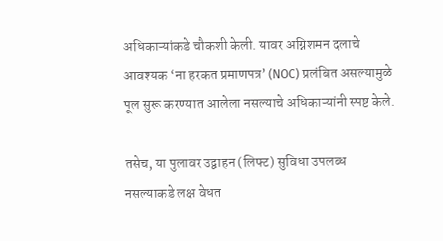अधिकाऱ्यांकडे चौकशी केली. यावर अग्निशमन दलाचे आवश्यक ‘ना हरकत प्रमाणपत्र’ (NOC) प्रलंबित असल्यामुळे पूल सुरू करण्यात आलेला नसल्याचे अधिकाऱ्यांनी स्पष्ट केले.

तसेच, या पुलावर उद्वाहन (लिफ्ट) सुविधा उपलब्ध नसल्याकडे लक्ष वेधत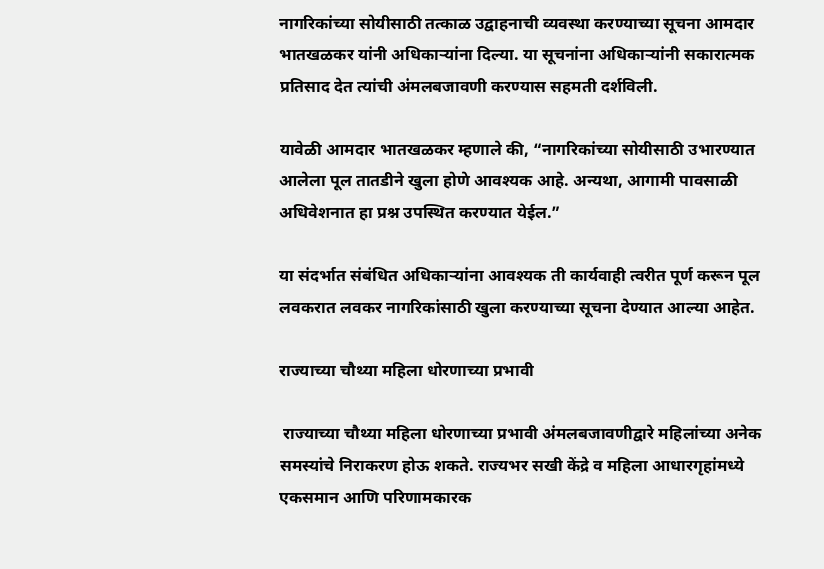नागरिकांच्या सोयीसाठी तत्काळ उद्वाहनाची व्यवस्था करण्याच्या सूचना आमदार भातखळकर यांनी अधिकाऱ्यांना दिल्या. या सूचनांना अधिकाऱ्यांनी सकारात्मक प्रतिसाद देत त्यांची अंमलबजावणी करण्यास सहमती दर्शविली.

यावेळी आमदार भातखळकर म्हणाले की, “नागरिकांच्या सोयीसाठी उभारण्यात आलेला पूल तातडीने खुला होणे आवश्यक आहे. अन्यथा, आगामी पावसाळी अधिवेशनात हा प्रश्न उपस्थित करण्यात येईल.”

या संदर्भात संबंधित अधिकाऱ्यांना आवश्यक ती कार्यवाही त्वरीत पूर्ण करून पूल लवकरात लवकर नागरिकांसाठी खुला करण्याच्या सूचना देण्यात आल्या आहेत.

राज्याच्या चौथ्या महिला धोरणाच्या प्रभावी

 राज्याच्या चौथ्या महिला धोरणाच्या प्रभावी अंमलबजावणीद्वारे महिलांच्या अनेक समस्यांचे निराकरण होऊ शकते. राज्यभर सखी केंद्रे व महिला आधारगृहांमध्ये एकसमान आणि परिणामकारक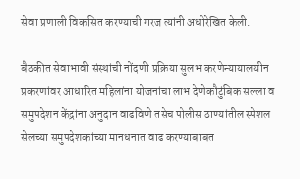सेवा प्रणाली विकसित करण्याची गरज त्यांनी अधोरेखित केली.

बैठकीत सेवाभावी संस्थांची नोंदणी प्रक्रिया सुलभ करणेन्यायालयीन प्रकरणांवर आधारित महिलांना योजनांचा लाभ देणेकौटुंबिक सल्ला व समुपदेशन केंद्रांना अनुदान वाढविणे तसेच पोलीस ठाण्यांतील स्पेशल सेलच्या समुपदेशकांच्या मानधनात वाढ करण्याबाबत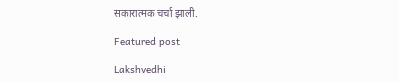सकारात्मक चर्चा झाली.

Featured post

Lakshvedhi